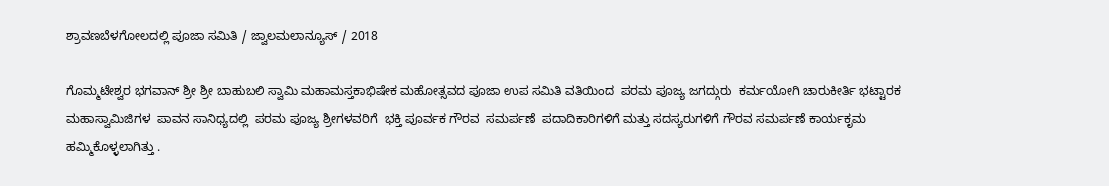ಶ್ರಾವಣಬೆಳಗೋಲದಲ್ಲಿ ಪೂಜಾ ಸಮಿತಿ / ಜ್ವಾಲಮಲಾನ್ಯೂಸ್ / 2018

ಗೊಮ್ಮಟೇಶ್ವರ ಭಗವಾನ್ ಶ್ರೀ ಶ್ರೀ ಬಾಹುಬಲಿ ಸ್ವಾಮಿ ಮಹಾಮಸ್ತಕಾಭಿಷೇಕ ಮಹೋತ್ಸವದ ಪೂಜಾ ಉಪ ಸಮಿತಿ ವತಿಯಿಂದ  ಪರಮ ಪೂಜ್ಯ ಜಗದ್ಗುರು  ಕರ್ಮಯೋಗಿ ಚಾರುಕೀರ್ತಿ ಭಟ್ಟಾರಕ ಮಹಾಸ್ವಾಮಿಜಿಗಳ  ಪಾವನ ಸಾನಿಧ್ಯದಲ್ಲಿ  ಪರಮ ಪೂಜ್ಯ ಶ್ರೀಗಳವರಿಗೆ  ಭಕ್ತಿ ಪೂರ್ವಕ ಗೌರವ  ಸಮರ್ಪಣೆ  ಪದಾದಿಕಾರಿಗಳಿಗೆ ಮತ್ತು ಸದಸ್ಯರುಗಳಿಗೆ ಗೌರವ ಸಮರ್ಪಣೆ ಕಾರ್ಯಕೃಮ ಹಮ್ಮಿಕೊಳ್ಳಲಾಗಿತ್ತು .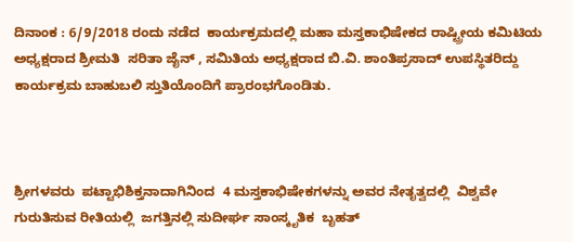ದಿನಾಂಕ : 6/9/2018 ರಂದು ನಡೆದ  ಕಾರ್ಯಕ್ರಮದಲ್ಲಿ ಮಹಾ ಮಸ್ತಕಾಭಿಷೇಕದ ರಾಷ್ಟ್ರೀಯ ಕಮಿಟಿಯ ಅಧ್ಯಕ್ಷರಾದ ಶ್ರೀಮತಿ  ಸರಿತಾ ಜೈನ್ , ಸಮಿತಿಯ ಅಧ್ಯಕ್ಷರಾದ ಬಿ.ವಿ. ಶಾಂತಿಪ್ರಸಾದ್ ಉಪಸ್ಥಿತರಿದ್ದು ಕಾರ್ಯಕ್ರಮ ಬಾಹುಬಲಿ ಸ್ತುತಿಯೊಂದಿಗೆ ಪ್ರಾರಂಭಗೊಂಡಿತು.



ಶ್ರೀಗಳವರು  ಪಟ್ಟಾಭಿಶಿಕ್ತನಾದಾಗಿನಿಂದ  4 ಮಸ್ತಕಾಭಿಷೇಕಗಳನ್ನು ಅವರ ನೇತೃತ್ವದಲ್ಲಿ  ವಿಶ್ವವೇ ಗುರುತಿಸುವ ರೀತಿಯಲ್ಲಿ  ಜಗತ್ತಿನಲ್ಲಿ ಸುದೀರ್ಘ ಸಾಂಸ್ಕೃತಿಕ  ಬೃಹತ್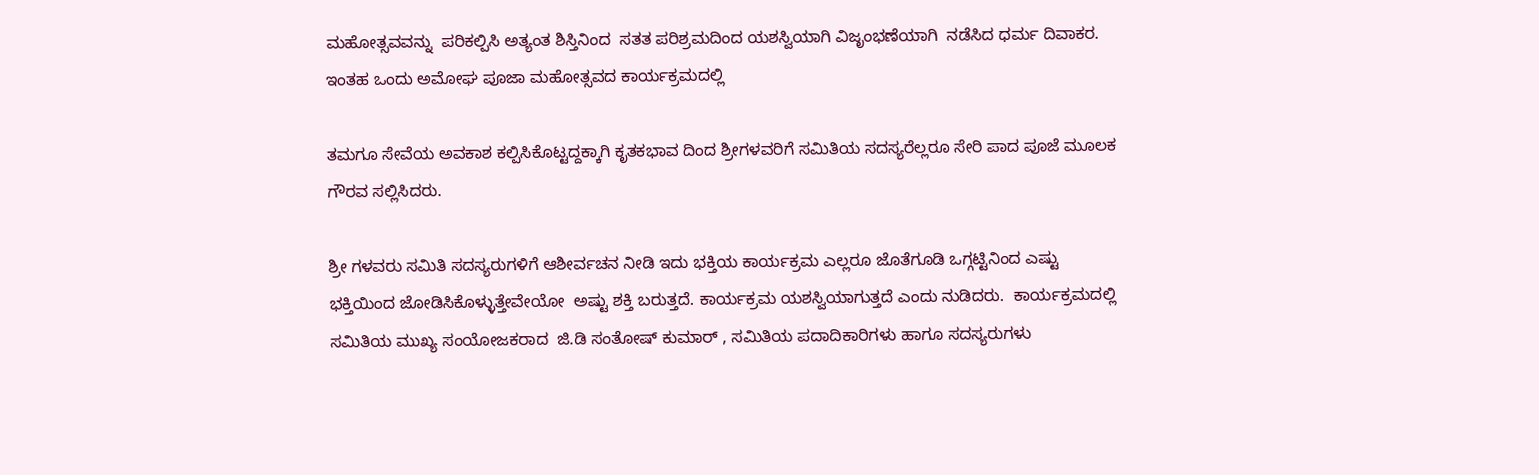ಮಹೋತ್ಸವವನ್ನು  ಪರಿಕಲ್ಪಿಸಿ ಅತ್ಯಂತ ಶಿಸ್ತಿನಿಂದ  ಸತತ ಪರಿಶ್ರಮದಿಂದ ಯಶಸ್ವಿಯಾಗಿ ವಿಜೃಂಭಣೆಯಾಗಿ  ನಡೆಸಿದ ಧರ್ಮ ದಿವಾಕರ.  ಇಂತಹ ಒಂದು ಅಮೋಘ ಪೂಜಾ ಮಹೋತ್ಸವದ ಕಾರ್ಯಕ್ರಮದಲ್ಲಿ

ತಮಗೂ ಸೇವೆಯ ಅವಕಾಶ ಕಲ್ಪಿಸಿಕೊಟ್ಟದ್ದಕ್ಕಾಗಿ ಕೃತಕಭಾವ ದಿಂದ ಶ್ರೀಗಳವರಿಗೆ ಸಮಿತಿಯ ಸದಸ್ಯರೆಲ್ಲರೂ ಸೇರಿ ಪಾದ ಪೂಜೆ ಮೂಲಕ ಗೌರವ ಸಲ್ಲಿಸಿದರು.

ಶ್ರೀ ಗಳವರು ಸಮಿತಿ ಸದಸ್ಯರುಗಳಿಗೆ ಆಶೀರ್ವಚನ ನೀಡಿ ಇದು ಭಕ್ತಿಯ ಕಾರ್ಯಕ್ರಮ ಎಲ್ಲರೂ ಜೊತೆಗೂಡಿ ಒಗ್ಗಟ್ಟಿನಿಂದ ಎಷ್ಟು ಭಕ್ತಿಯಿಂದ ಜೋಡಿಸಿಕೊಳ್ಳುತ್ತೇವೇಯೋ  ಅಷ್ಟು ಶಕ್ತಿ ಬರುತ್ತದೆ. ಕಾರ್ಯಕ್ರಮ ಯಶಸ್ವಿಯಾಗುತ್ತದೆ ಎಂದು ನುಡಿದರು.  ಕಾರ್ಯಕ್ರಮದಲ್ಲಿ ಸಮಿತಿಯ ಮುಖ್ಯ ಸಂಯೋಜಕರಾದ  ಜಿ.ಡಿ ಸಂತೋಷ್ ಕುಮಾರ್ , ಸಮಿತಿಯ ಪದಾದಿಕಾರಿಗಳು ಹಾಗೂ ಸದಸ್ಯರುಗಳು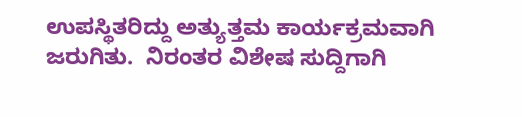ಉಪಸ್ಥಿತರಿದ್ದು ಅತ್ಯುತ್ತಮ ಕಾರ್ಯಕ್ರಮವಾಗಿ ಜರುಗಿತು.  ನಿರಂತರ ವಿಶೇಷ ಸುದ್ದಿಗಾಗಿ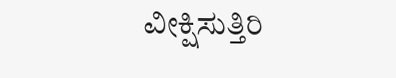ವೀಕ್ಷಿಸುತ್ತಿರಿ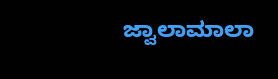ಜ್ವಾಲಾಮಾಲಾ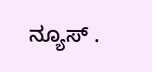ನ್ಯೂಸ್ .